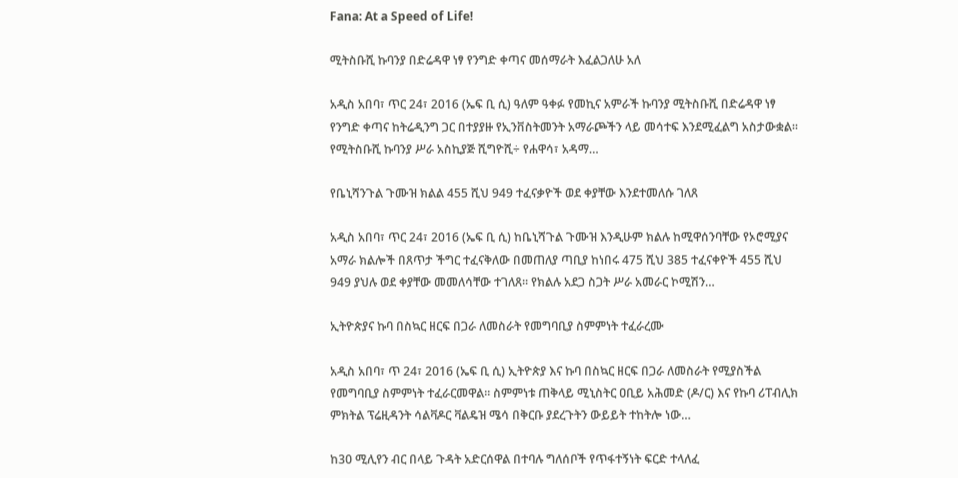Fana: At a Speed of Life!

ሚትስቡሺ ኩባንያ በድሬዳዋ ነፃ የንግድ ቀጣና መሰማራት እፈልጋለሁ አለ

አዲስ አበባ፣ ጥር 24፣ 2016 (ኤፍ ቢ ሲ) ዓለም ዓቀፉ የመኪና አምራች ኩባንያ ሚትስቡሺ በድሬዳዋ ነፃ የንግድ ቀጣና ከትሬዲንግ ጋር በተያያዙ የኢንቨስትመንት አማራጮችን ላይ መሳተፍ እንደሚፈልግ አስታውቋል፡፡   የሚትስቡሺ ኩባንያ ሥራ አስኪያጅ ሺግዮሺ÷ የሐዋሳ፣ አዳማ…

የቤኒሻንጉል ጉሙዝ ክልል 455 ሺህ 949 ተፈናቃዮች ወደ ቀያቸው እንደተመለሱ ገለጸ

አዲስ አበባ፣ ጥር 24፣ 2016 (ኤፍ ቢ ሲ) ከቤኒሻጉል ጉሙዝ እንዲሁም ክልሉ ከሚዋሰንባቸው የኦሮሚያና አማራ ክልሎች በጸጥታ ችግር ተፈናቅለው በመጠለያ ጣቢያ ከነበሩ 475 ሺህ 385 ተፈናቀዮች 455 ሺህ 949 ያህሉ ወደ ቀያቸው መመለሳቸው ተገለጸ፡፡ የክልሉ አደጋ ስጋት ሥራ አመራር ኮሚሽን…

ኢትዮጵያና ኩባ በስኳር ዘርፍ በጋራ ለመስራት የመግባቢያ ስምምነት ተፈራረሙ

አዲስ አበባ፣ ጥ 24፣ 2016 (ኤፍ ቢ ሲ) ኢትዮጵያ እና ኩባ በስኳር ዘርፍ በጋራ ለመስራት የሚያስችል የመግባቢያ ስምምነት ተፈራርመዋል፡፡ ስምምነቱ ጠቅላይ ሚኒስትር ዐቢይ አሕመድ (ዶ/ር) እና የኩባ ሪፐብሊክ ምክትል ፕሬዚዳንት ሳልቫዶር ቫልዴዝ ሜሳ በቅርቡ ያደረጉትን ውይይት ተከትሎ ነው…

ከ30 ሚሊየን ብር በላይ ጉዳት አድርሰዋል በተባሉ ግለሰቦች የጥፋተኝነት ፍርድ ተላለፈ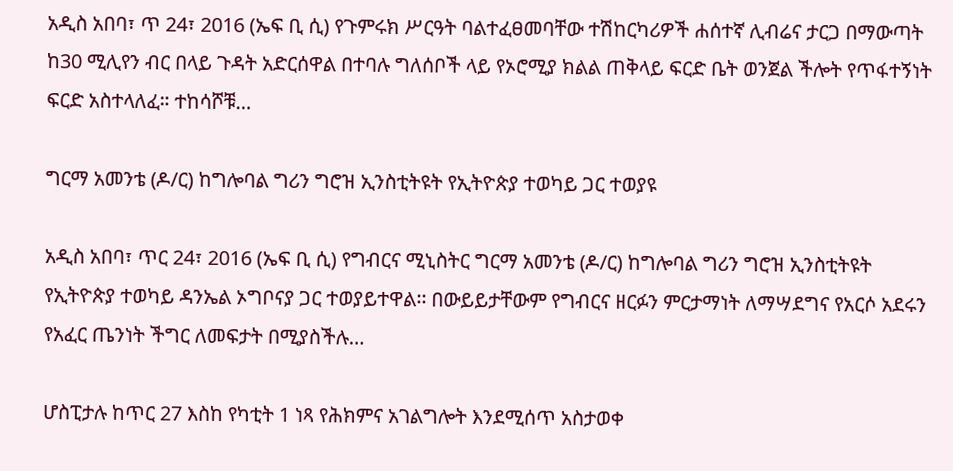አዲስ አበባ፣ ጥ 24፣ 2016 (ኤፍ ቢ ሲ) የጉምሩክ ሥርዓት ባልተፈፀመባቸው ተሽከርካሪዎች ሐሰተኛ ሊብሬና ታርጋ በማውጣት ከ30 ሚሊየን ብር በላይ ጉዳት አድርሰዋል በተባሉ ግለሰቦች ላይ የኦሮሚያ ክልል ጠቅላይ ፍርድ ቤት ወንጀል ችሎት የጥፋተኝነት ፍርድ አስተላለፈ። ተከሳሾቹ…

ግርማ አመንቴ (ዶ/ር) ከግሎባል ግሪን ግሮዝ ኢንስቲትዩት የኢትዮጵያ ተወካይ ጋር ተወያዩ

አዲስ አበባ፣ ጥር 24፣ 2016 (ኤፍ ቢ ሲ) የግብርና ሚኒስትር ግርማ አመንቴ (ዶ/ር) ከግሎባል ግሪን ግሮዝ ኢንስቲትዩት የኢትዮጵያ ተወካይ ዳንኤል ኦግቦናያ ጋር ተወያይተዋል፡፡ በውይይታቸውም የግብርና ዘርፉን ምርታማነት ለማሣደግና የአርሶ አደሩን የአፈር ጤንነት ችግር ለመፍታት በሚያስችሉ…

ሆስፒታሉ ከጥር 27 እስከ የካቲት 1 ነጻ የሕክምና አገልግሎት እንደሚሰጥ አስታወቀ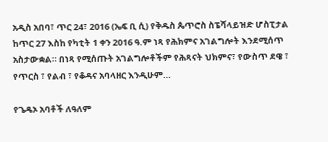አዲስ አበባ፣ ጥር 24፣ 2016 (ኤፍ ቢ ሲ) የቅዱስ ጴጥሮስ ስፔሻላይዝድ ሆስፒታል ከጥር 27 እስከ የካቲት 1 ቀን 2016 ዓ.ም ነጻ የሕክምና አገልግሎት እንደሚሰጥ አስታውቋል። በነጻ የሚሰጡት አገልግሎቶችም የሕጻናት ህክምና፣ የውስጥ ደዌ ፣ የጥርስ ፣ የልብ ፣ የቆዳና አባላዘር እንዲሁም…

የጌዴኦ አባቶች ለዓለም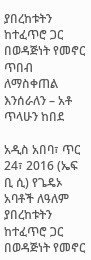ያበረከቱትን ከተፈጥሮ ጋር በወዳጅነት የመኖር ጥበብ ለማስቀጠል እንሰራለን – አቶ ጥላሁን ከበደ

አዲስ አበባ፣ ጥር 24፣ 2016 (ኤፍ ቢ ሲ) የጌዴኦ አባቶች ለዓለም ያበረከቱትን ከተፈጥሮ ጋር በወዳጅነት የመኖር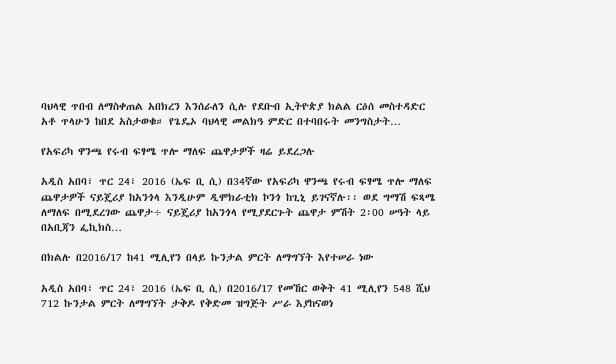ባህላዊ ጥበብ ለማስቀጠል አበክረን እንሰራለን ሲሉ የደቡብ ኢትዮጵያ ክልል ርዕሰ መስተዳድር አቶ ጥላሁን ከበደ አስታወቁ። የጌዴኦ ባህላዊ መልክዓ ምድር በተባበሩት መንግስታት…

የአፍሪካ ዋንጫ የሩብ ፍፃሜ ጥሎ ማለፍ ጨዋታዎች ዛሬ ይደረጋሉ

አዲስ አበባ፣ ጥር 24፣ 2016 (ኤፍ ቢ ሲ) በ34ኛው የአፍሪካ ዋንጫ የሩብ ፍፃሜ ጥሎ ማለፍ ጨዋታዎች ናይጄሪያ ከአንጎላ እንዲሁም ዲሞክራቲክ ኮንጎ ከጊኒ ይገናኛሉ፡፡ ወደ ግማሽ ፍጻሜ ለማለፍ በሚደረገው ጨዋታ÷ ናይጄሪያ ከአንጎላ የሚያደርጉት ጨዋታ ምሽት 2፡00 ሠዓት ላይ በአቢጃን ፌኪክስ…

በክልሉ በ2016/17 ከ41 ሚሊየን በላይ ኩንታል ምርት ለማግኘት እየተሠራ ነው

አዲስ አበባ፣ ጥር 24፣ 2016 (ኤፍ ቢ ሲ) በ2016/17 የመኸር ወቅት 41 ሚሊየን 548 ሺህ 712 ኩንታል ምርት ለማግኘት ታቅዶ የቅድመ ዝግጅት ሥራ እያከናወነ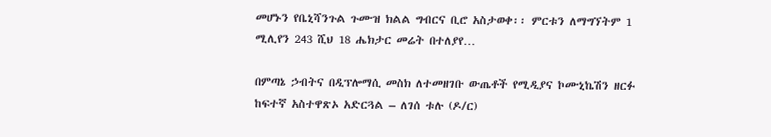መሆኑን የቤኒሻንጉል ጉሙዝ ክልል ግብርና ቢሮ አስታወቀ፡፡ ምርቱን ለማግኘትም 1 ሚሊየን 243 ሺህ 18 ሔክታር መሬት በተለያየ…

በምጣኔ ኃብትና በዲፕሎማሲ መስክ ለተመዘገቡ ውጤቶች የሚዲያና ኮሙኒኬሽን ዘርፉ ከፍተኛ አስተዋጽኦ አድርጓል – ለገሰ ቱሉ (ዶ/ር)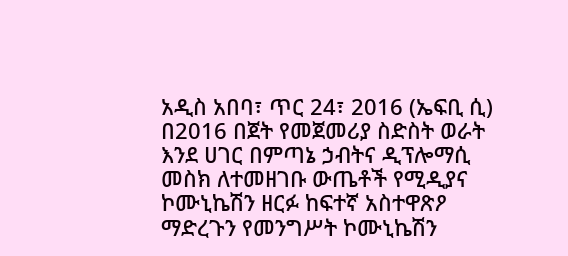አዲስ አበባ፣ ጥር 24፣ 2016 (ኤፍቢ ሲ) በ2016 በጀት የመጀመሪያ ስድስት ወራት እንደ ሀገር በምጣኔ ኃብትና ዲፕሎማሲ መስክ ለተመዘገቡ ውጤቶች የሚዲያና ኮሙኒኬሽን ዘርፉ ከፍተኛ አስተዋጽዖ ማድረጉን የመንግሥት ኮሙኒኬሽን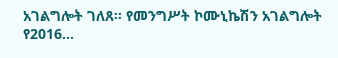አገልግሎት ገለጸ። የመንግሥት ኮሙኒኬሽን አገልግሎት የ2016…